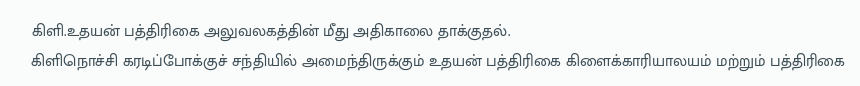கிளி.உதயன் பத்திரிகை அலுவலகத்தின் மீது அதிகாலை தாக்குதல்.
கிளிநொச்சி கரடிப்போக்குச் சந்தியில் அமைந்திருக்கும் உதயன் பத்திரிகை கிளைக்காரியாலயம் மற்றும் பத்திரிகை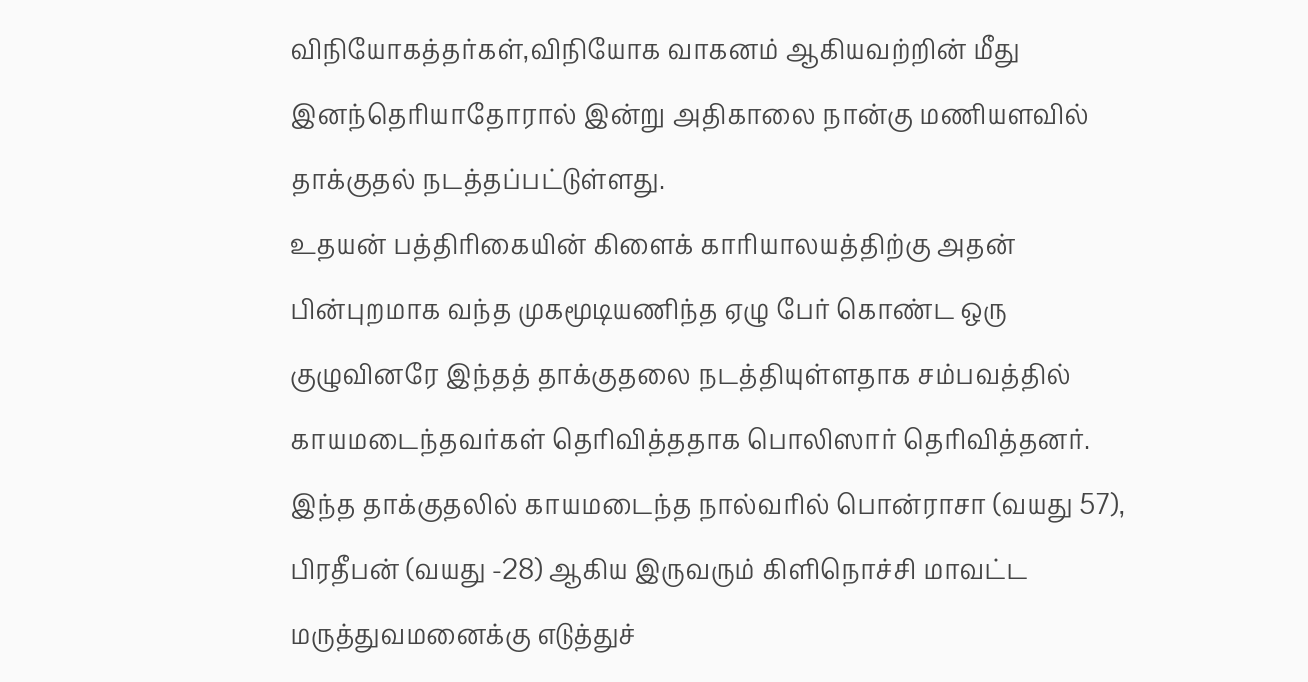விநியோகத்தர்கள்,விநியோக வாகனம் ஆகியவற்றின் மீது இனந்தெரியாதோரால் இன்று அதிகாலை நான்கு மணியளவில் தாக்குதல் நடத்தப்பட்டுள்ளது.
உதயன் பத்திரிகையின் கிளைக் காரியாலயத்திற்கு அதன் பின்புறமாக வந்த முகமூடியணிந்த ஏழு பேர் கொண்ட ஒரு குழுவினரே இந்தத் தாக்குதலை நடத்தியுள்ளதாக சம்பவத்தில் காயமடைந்தவர்கள் தெரிவித்ததாக பொலிஸார் தெரிவித்தனர்.
இந்த தாக்குதலில் காயமடைந்த நால்வரில் பொன்ராசா (வயது 57), பிரதீபன் (வயது -28) ஆகிய இருவரும் கிளிநொச்சி மாவட்ட மருத்துவமனைக்கு எடுத்துச்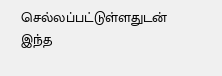செல்லப்பட்டுள்ளதுடன் இந்த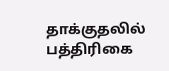தாக்குதலில் பத்திரிகை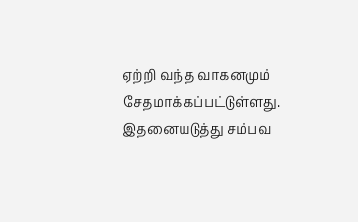ஏற்றி வந்த வாகனமும் சேதமாக்கப்பட்டுள்ளது.
இதனையடுத்து சம்பவ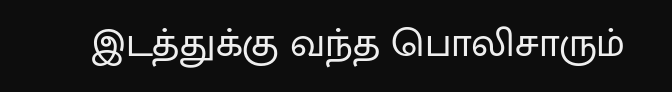இடத்துக்கு வந்த பொலிசாரும்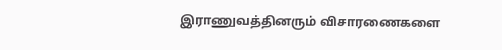இராணுவத்தினரும் விசாரணைகளை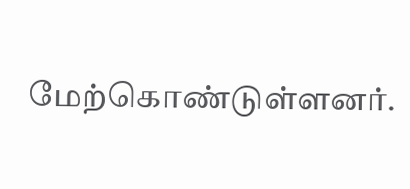மேற்கொண்டுள்ளனர்.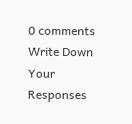0 comments
Write Down Your Responses